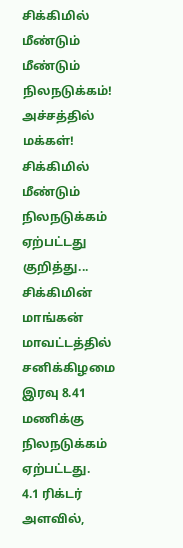சிக்கிமில் மீண்டும் மீண்டும் நிலநடுக்கம்! அச்சத்தில் மக்கள்!
சிக்கிமில் மீண்டும் நிலநடுக்கம் ஏற்பட்டது குறித்து...
சிக்கிமின் மாங்கன் மாவட்டத்தில் சனிக்கிழமை இரவு 8.41 மணிக்கு நிலநடுக்கம் ஏற்பட்டது.
4.1 ரிக்டர் அளவில்,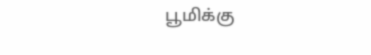பூமிக்கு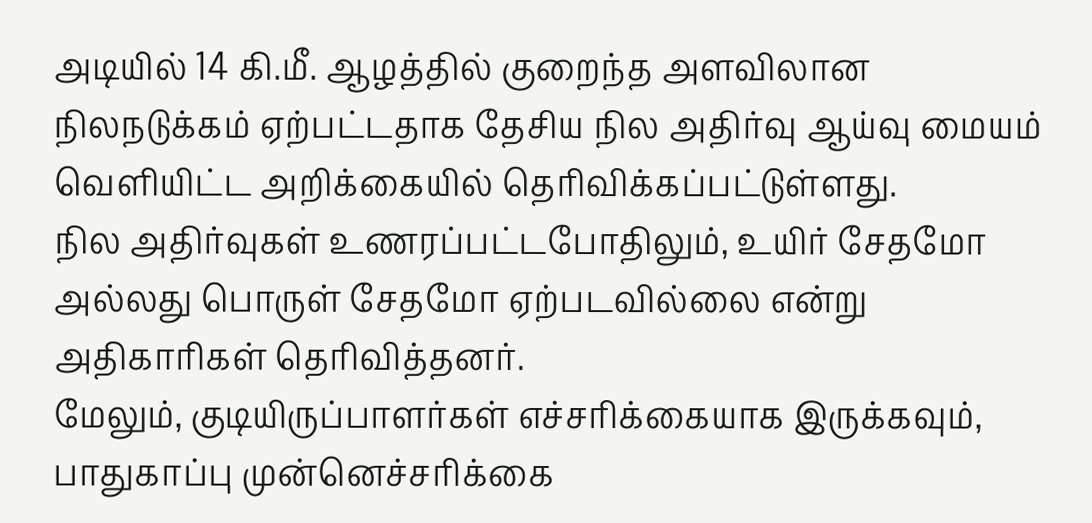அடியில் 14 கி.மீ. ஆழத்தில் குறைந்த அளவிலான நிலநடுக்கம் ஏற்பட்டதாக தேசிய நில அதிர்வு ஆய்வு மையம் வெளியிட்ட அறிக்கையில் தெரிவிக்கப்பட்டுள்ளது.
நில அதிர்வுகள் உணரப்பட்டபோதிலும், உயிர் சேதமோ அல்லது பொருள் சேதமோ ஏற்படவில்லை என்று அதிகாரிகள் தெரிவித்தனர்.
மேலும், குடியிருப்பாளர்கள் எச்சரிக்கையாக இருக்கவும், பாதுகாப்பு முன்னெச்சரிக்கை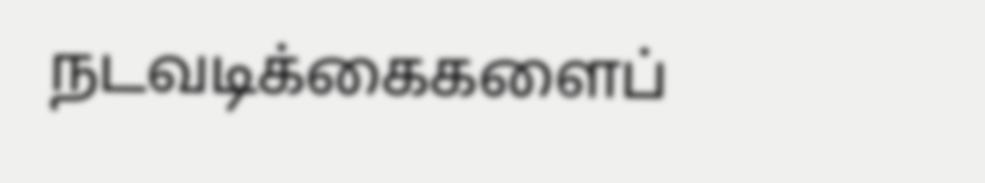நடவடிக்கைகளைப்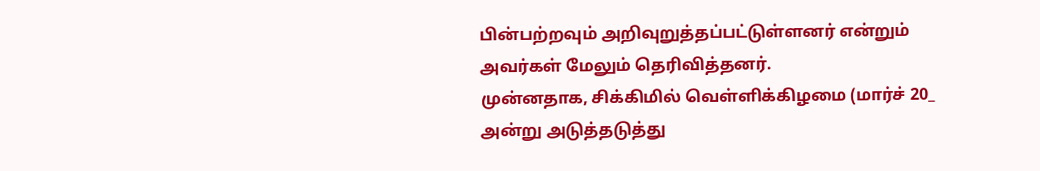பின்பற்றவும் அறிவுறுத்தப்பட்டுள்ளனர் என்றும் அவர்கள் மேலும் தெரிவித்தனர்.
முன்னதாக, சிக்கிமில் வெள்ளிக்கிழமை (மார்ச் 20_ அன்று அடுத்தடுத்து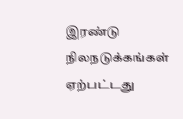இரண்டு நிலநடுக்கங்கள் ஏற்பட்டது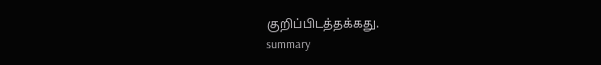குறிப்பிடத்தக்கது.
summary